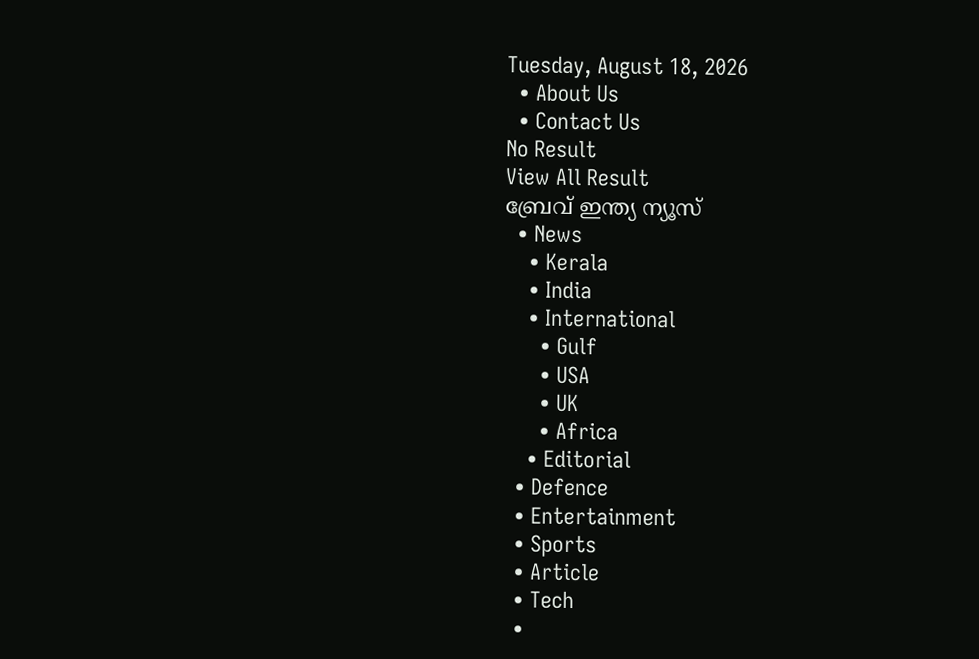Tuesday, August 18, 2026
  • About Us
  • Contact Us
No Result
View All Result
ബ്രേവ് ഇന്ത്യ ന്യൂസ്
  • News
    • Kerala
    • India
    • International
      • Gulf
      • USA
      • UK
      • Africa
    • Editorial
  • Defence
  • Entertainment
  • Sports
  • Article
  • Tech
  •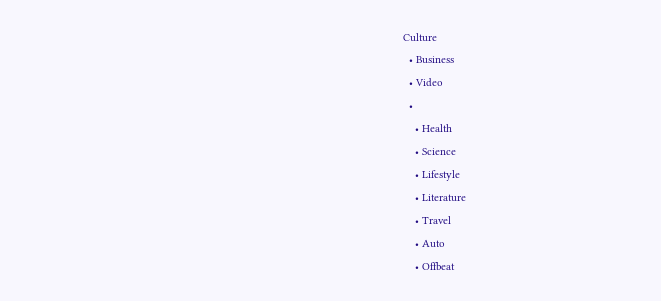Culture
  • Business
  • Video
  •
    • Health
    • Science
    • Lifestyle
    • Literature
    • Travel
    • Auto
    • Offbeat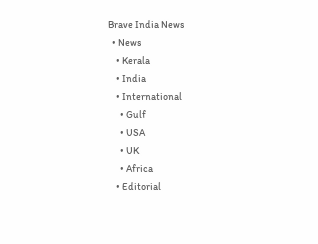Brave India News
  • News
    • Kerala
    • India
    • International
      • Gulf
      • USA
      • UK
      • Africa
    • Editorial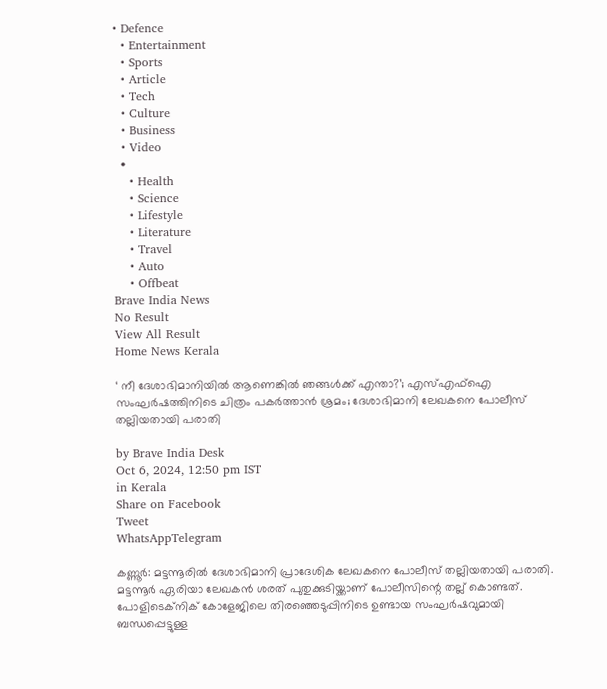• Defence
  • Entertainment
  • Sports
  • Article
  • Tech
  • Culture
  • Business
  • Video
  •
    • Health
    • Science
    • Lifestyle
    • Literature
    • Travel
    • Auto
    • Offbeat
Brave India News
No Result
View All Result
Home News Kerala

‘ നീ ദേശാഭിമാനിയിൽ ആണെങ്കിൽ ഞങ്ങൾക്ക് എന്താ?’; എസ്എഫ്‌ഐ സംഘർഷത്തിനിടെ ചിത്രം പകർത്താൻ ശ്രമം; ദേശാഭിമാനി ലേഖകനെ പോലീസ് തല്ലിയതായി പരാതി

by Brave India Desk
Oct 6, 2024, 12:50 pm IST
in Kerala
Share on Facebook
Tweet
WhatsAppTelegram

കണ്ണൂർ: മട്ടന്നൂരിൽ ദേശാഭിമാനി പ്രാദേശിക ലേഖകനെ പോലീസ് തല്ലിയതായി പരാതി. മട്ടന്നൂർ ഏരിയാ ലേഖകൻ ശരത് പുതുക്കുടിയ്ക്കാണ് പോലീസിന്റെ തല്ല് കൊണ്ടത്. പോളിടെക്‌നിക് കോളേജിലെ തിരഞ്ഞെടുപ്പിനിടെ ഉണ്ടായ സംഘർഷവുമായി ബന്ധപ്പെട്ടുള്ള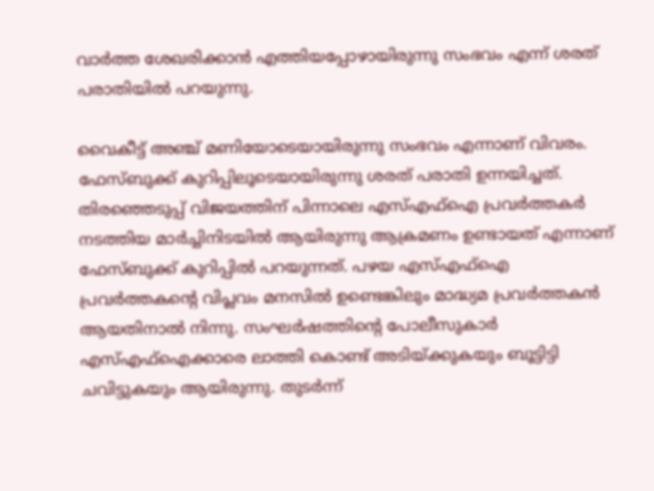വാർത്ത ശേഖരിക്കാൻ എത്തിയപ്പോഴായിരുന്നു സംഭവം എന്ന് ശരത് പരാതിയിൽ പറയുന്നു.

വൈകീട്ട് അഞ്ച് മണിയോടെയായിരുന്നു സംഭവം എന്നാണ് വിവരം. ഫേസ്ബുക്ക് കുറിപ്പിലൂടെയായിരുന്നു ശരത് പരാതി ഉന്നയിച്ചത്. തിരഞ്ഞെടുപ്പ് വിജയത്തിന് പിന്നാലെ എസ്എഫ്‌ഐ പ്രവർത്തകർ നടത്തിയ മാർച്ചിനിടയിൽ ആയിരുന്നു ആക്രമണം ഉണ്ടായത് എന്നാണ് ഫേസ്ബുക്ക് കുറിപ്പിൽ പറയുന്നത്. പഴയ എസ്എഫ്‌ഐ പ്രവർത്തകന്റെ വിപ്ലവം മനസിൽ ഉണ്ടെങ്കിലും മാദ്ധ്യമ പ്രവർത്തകൻ ആയതിനാൽ നിന്നു. സംഘർഷത്തിന്റെ പോലീസുകാർ എസ്എഫ്‌ഐക്കാരെ ലാത്തി കൊണ്ട് അടിയ്ക്കുകയും ബൂട്ടിട്ടി ചവിട്ടുകയും ആയിരുന്നു. തുടർന്ന്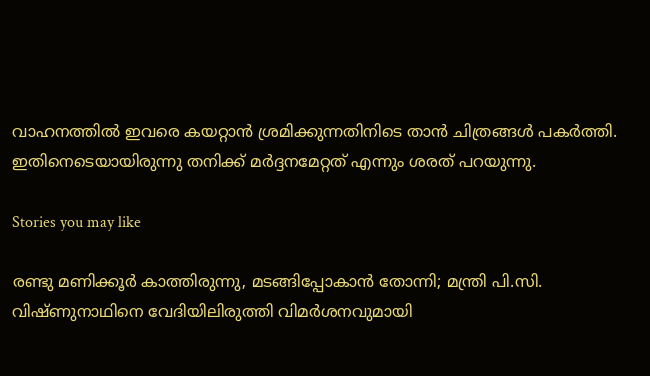വാഹനത്തിൽ ഇവരെ കയറ്റാൻ ശ്രമിക്കുന്നതിനിടെ താൻ ചിത്രങ്ങൾ പകർത്തി. ഇതിനെടെയായിരുന്നു തനിക്ക് മർദ്ദനമേറ്റത് എന്നും ശരത് പറയുന്നു.

Stories you may like

രണ്ടു മണിക്കൂർ കാത്തിരുന്നു, മടങ്ങിപ്പോകാൻ തോന്നി; മന്ത്രി പി.സി. വിഷ്ണുനാഥിനെ വേദിയിലിരുത്തി വിമർശനവുമായി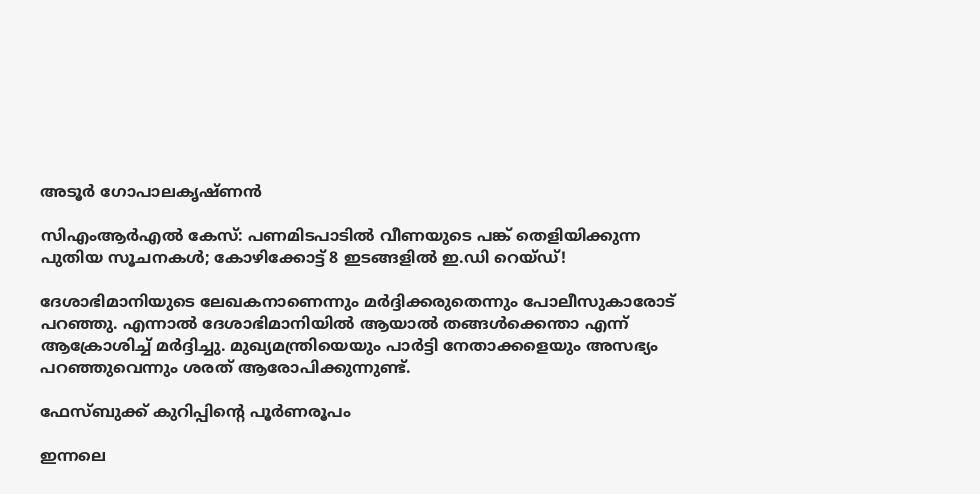അടൂർ ഗോപാലകൃഷ്ണൻ

സിഎംആർഎൽ കേസ്: പണമിടപാടിൽ വീണയുടെ പങ്ക് തെളിയിക്കുന്ന പുതിയ സൂചനകൾ; കോഴിക്കോട്ട് 8 ഇടങ്ങളിൽ ഇ.ഡി റെയ്ഡ്!

ദേശാഭിമാനിയുടെ ലേഖകനാണെന്നും മർദ്ദിക്കരുതെന്നും പോലീസുകാരോട് പറഞ്ഞു. എന്നാൽ ദേശാഭിമാനിയിൽ ആയാൽ തങ്ങൾക്കെന്താ എന്ന് ആക്രോശിച്ച് മർദ്ദിച്ചു. മുഖ്യമന്ത്രിയെയും പാർട്ടി നേതാക്കളെയും അസഭ്യം പറഞ്ഞുവെന്നും ശരത് ആരോപിക്കുന്നുണ്ട്.

ഫേസ്ബുക്ക് കുറിപ്പിന്റെ പൂർണരൂപം

ഇന്നലെ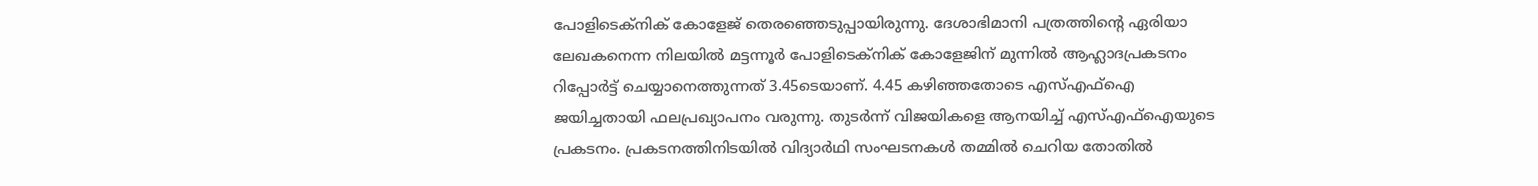പോളിടെക്‌നിക് കോളേജ് തെരഞ്ഞെടുപ്പായിരുന്നു. ദേശാഭിമാനി പത്രത്തിന്റെ ഏരിയാ ലേഖകനെന്ന നിലയിൽ മട്ടന്നൂർ പോളിടെക്‌നിക് കോളേജിന് മുന്നിൽ ആഹ്ലാദപ്രകടനം റിപ്പോർട്ട് ചെയ്യാനെത്തുന്നത് 3.45ടെയാണ്. 4.45 കഴിഞ്ഞതോടെ എസ്എഫ്‌ഐ ജയിച്ചതായി ഫലപ്രഖ്യാപനം വരുന്നു. തുടർന്ന് വിജയികളെ ആനയിച്ച് എസ്എഫ്‌ഐയുടെ പ്രകടനം. പ്രകടനത്തിനിടയിൽ വിദ്യാർഥി സംഘടനകൾ തമ്മിൽ ചെറിയ തോതിൽ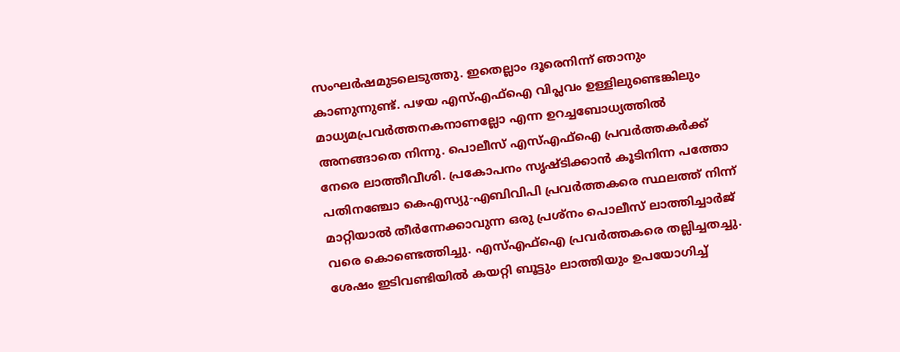സംഘർഷമുടലെടുത്തു. ഇതെല്ലാം ദൂരെനിന്ന് ഞാനും കാണുന്നുണ്ട്. പഴയ എസ്എഫ്‌ഐ വിപ്ലവം ഉള്ളിലുണ്ടെങ്കിലും മാധ്യമപ്രവർത്തനകനാണല്ലോ എന്ന ഉറച്ചബോധ്യത്തിൽ അനങ്ങാതെ നിന്നു. പൊലീസ് എസ്എഫ്‌ഐ പ്രവർത്തകർക്ക് നേരെ ലാത്തീവീശി. പ്രകോപനം സൃഷ്ടിക്കാൻ കൂടിനിന്ന പത്തോ പതിനഞ്ചോ കെഎസ്യു-എബിവിപി പ്രവർത്തകരെ സ്ഥലത്ത് നിന്ന് മാറ്റിയാൽ തീർന്നേക്കാവുന്ന ഒരു പ്രശ്‌നം പൊലീസ് ലാത്തിച്ചാർജ് വരെ കൊണ്ടെത്തിച്ചു. എസ്എഫ്‌ഐ പ്രവർത്തകരെ തല്ലിച്ചതച്ചു. ശേഷം ഇടിവണ്ടിയിൽ കയറ്റി ബൂട്ടും ലാത്തിയും ഉപയോഗിച്ച്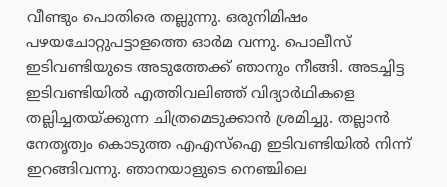വീണ്ടും പൊതിരെ തല്ലുന്നു. ഒരുനിമിഷം പഴയചോറ്റുപട്ടാളത്തെ ഓർമ വന്നു. പൊലീസ് ഇടിവണ്ടിയുടെ അടുത്തേക്ക് ഞാനും നീങ്ങി. അടച്ചിട്ട ഇടിവണ്ടിയിൽ എത്തിവലിഞ്ഞ് വിദ്യാർഥികളെ തല്ലിച്ചതയ്ക്കുന്ന ചിത്രമെടുക്കാൻ ശ്രമിച്ചു. തല്ലാൻ നേതൃത്വം കൊടുത്ത എഎസ്‌ഐ ഇടിവണ്ടിയിൽ നിന്ന് ഇറങ്ങിവന്നു. ഞാനയാളുടെ നെഞ്ചിലെ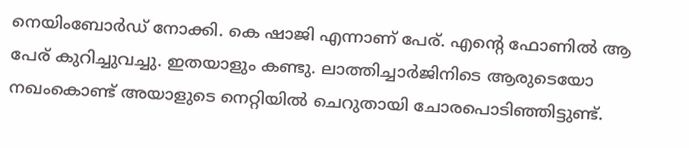നെയിംബോർഡ് നോക്കി. കെ ഷാജി എന്നാണ് പേര്. എന്റെ ഫോണിൽ ആ പേര് കുറിച്ചുവച്ചു. ഇതയാളും കണ്ടു. ലാത്തിച്ചാർജിനിടെ ആരുടെയോ നഖംകൊണ്ട് അയാളുടെ നെറ്റിയിൽ ചെറുതായി ചോരപൊടിഞ്ഞിട്ടുണ്ട്.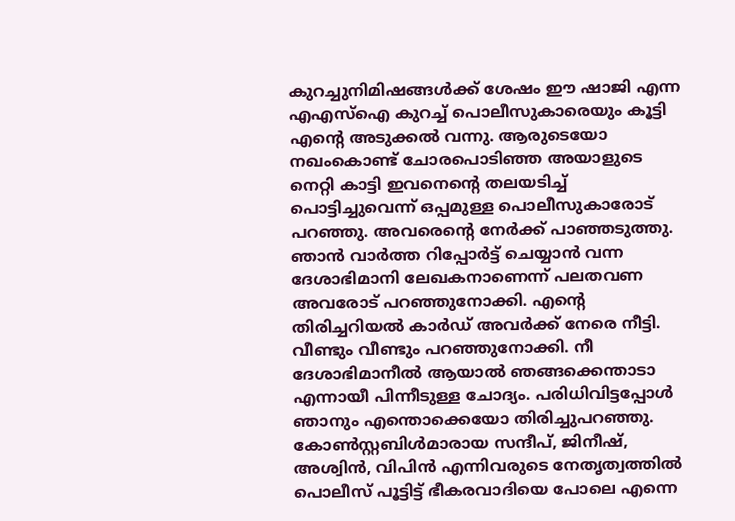കുറച്ചുനിമിഷങ്ങൾക്ക് ശേഷം ഈ ഷാജി എന്ന എഎസ്‌ഐ കുറച്ച് പൊലീസുകാരെയും കൂട്ടി എന്റെ അടുക്കൽ വന്നു. ആരുടെയോ നഖംകൊണ്ട് ചോരപൊടിഞ്ഞ അയാളുടെ നെറ്റി കാട്ടി ഇവനെന്റെ തലയടിച്ച് പൊട്ടിച്ചുവെന്ന് ഒപ്പമുള്ള പൊലീസുകാരോട് പറഞ്ഞു. അവരെന്റെ നേർക്ക് പാഞ്ഞടുത്തു. ഞാൻ വാർത്ത റിപ്പോർട്ട് ചെയ്യാൻ വന്ന ദേശാഭിമാനി ലേഖകനാണെന്ന് പലതവണ അവരോട് പറഞ്ഞുനോക്കി. എന്റെ തിരിച്ചറിയൽ കാർഡ് അവർക്ക് നേരെ നീട്ടി. വീണ്ടും വീണ്ടും പറഞ്ഞുനോക്കി. നീ ദേശാഭിമാനീൽ ആയാൽ ഞങ്ങക്കെന്താടാ എന്നായീ പിന്നീടുള്ള ചോദ്യം. പരിധിവിട്ടപ്പോൾ ഞാനും എന്തൊക്കെയോ തിരിച്ചുപറഞ്ഞു. കോൺസ്റ്റബിൾമാരായ സന്ദീപ്, ജിനീഷ്, അശ്വിൻ, വിപിൻ എന്നിവരുടെ നേതൃത്വത്തിൽ പൊലീസ് പൂട്ടിട്ട് ഭീകരവാദിയെ പോലെ എന്നെ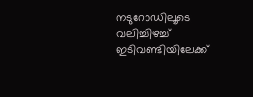നടുറോഡിലൂടെ വലിച്ചിഴച്ച് ഇടിവണ്ടിയിലേക്ക്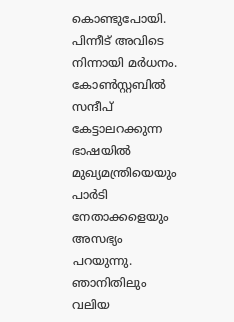കൊണ്ടുപോയി. പിന്നീട് അവിടെ നിന്നായി മർധനം. കോൺസ്റ്റബിൽ സന്ദീപ് കേട്ടാലറക്കുന്ന ഭാഷയിൽ മുഖ്യമന്ത്രിയെയും പാർടി നേതാക്കളെയും അസഭ്യം പറയുന്നു. ഞാനിതിലും വലിയ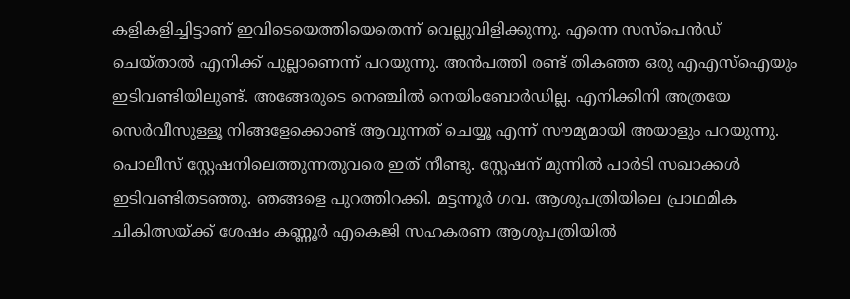കളികളിച്ചിട്ടാണ് ഇവിടെയെത്തിയെതെന്ന് വെല്ലുവിളിക്കുന്നു. എന്നെ സസ്‌പെൻഡ് ചെയ്താൽ എനിക്ക് പുല്ലാണെന്ന് പറയുന്നു. അൻപത്തി രണ്ട് തികഞ്ഞ ഒരു എഎസ്‌ഐയും ഇടിവണ്ടിയിലുണ്ട്. അങ്ങേരുടെ നെഞ്ചിൽ നെയിംബോർഡില്ല. എനിക്കിനി അത്രയേ സെർവീസുള്ളൂ നിങ്ങളേക്കൊണ്ട് ആവുന്നത് ചെയ്യൂ എന്ന് സൗമ്യമായി അയാളും പറയുന്നു. പൊലീസ് സ്റ്റേഷനിലെത്തുന്നതുവരെ ഇത് നീണ്ടു. സ്റ്റേഷന് മുന്നിൽ പാർടി സഖാക്കൾ ഇടിവണ്ടിതടഞ്ഞു. ഞങ്ങളെ പുറത്തിറക്കി. മട്ടന്നൂർ ഗവ. ആശുപത്രിയിലെ പ്രാഥമിക ചികിത്സയ്ക്ക് ശേഷം കണ്ണൂർ എകെജി സഹകരണ ആശുപത്രിയിൽ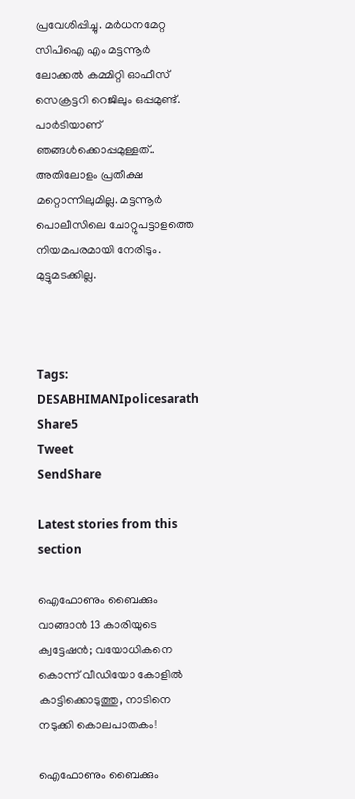പ്രവേശിപ്പിച്ചു. മർധനമേറ്റ സിപിഐ എം മട്ടന്നൂർ ലോക്കൽ കമ്മിറ്റി ഓഫീസ് സെക്രട്ടറി റെജിലും ഒപ്പമുണ്ട്.
പാർടിയാണ് ഞങ്ങൾക്കൊപ്പമുള്ളത്.. അതിലോളം പ്രതീക്ഷ മറ്റൊന്നിലുമില്ല. മട്ടന്നൂർ പൊലീസിലെ ചോറ്റുപട്ടാളത്തെ നിയമപരമായി നേരിടും. മുട്ടുമടക്കില്ല.



Tags: DESABHIMANIpolicesarath
Share5
Tweet
SendShare

Latest stories from this section

ഐഫോണും ബൈക്കും വാങ്ങാൻ 13 കാരിയുടെ ക്വട്ടേഷൻ; വയോധികനെ കൊന്ന് വീഡിയോ കോളിൽ കാട്ടിക്കൊടുത്തു, നാടിനെ നടുക്കി കൊലപാതകം!

ഐഫോണും ബൈക്കും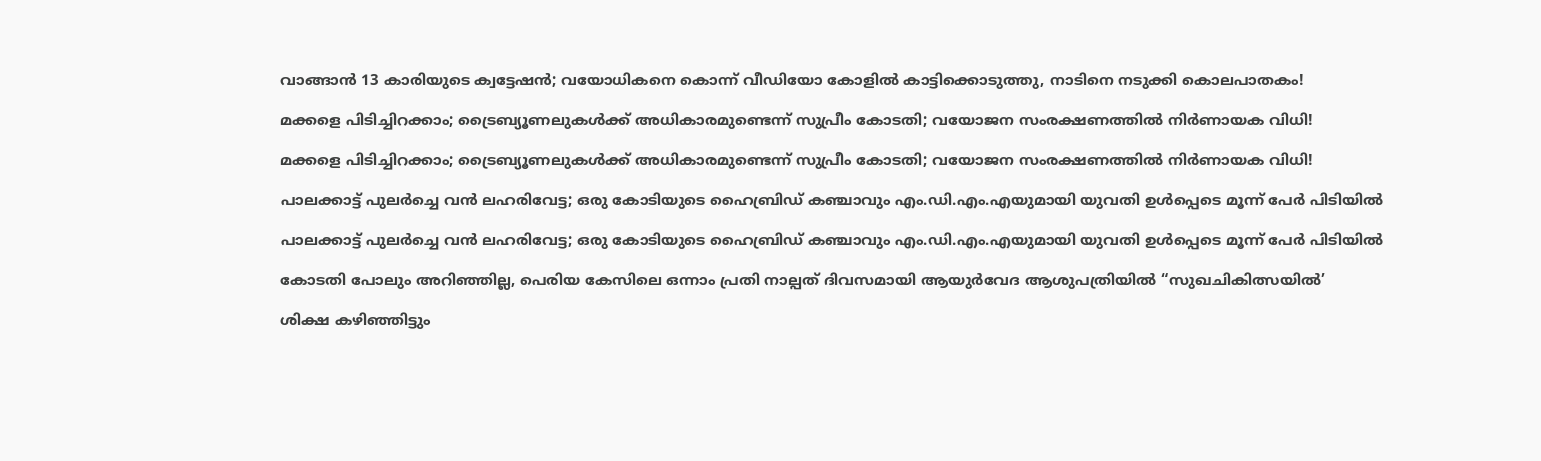വാങ്ങാൻ 13 കാരിയുടെ ക്വട്ടേഷൻ; വയോധികനെ കൊന്ന് വീഡിയോ കോളിൽ കാട്ടിക്കൊടുത്തു, നാടിനെ നടുക്കി കൊലപാതകം!

മക്കളെ പിടിച്ചിറക്കാം; ട്രൈബ്യൂണലുകൾക്ക് അധികാരമുണ്ടെന്ന് സുപ്രീം കോടതി; വയോജന സംരക്ഷണത്തിൽ നിർണായക വിധി!

മക്കളെ പിടിച്ചിറക്കാം; ട്രൈബ്യൂണലുകൾക്ക് അധികാരമുണ്ടെന്ന് സുപ്രീം കോടതി; വയോജന സംരക്ഷണത്തിൽ നിർണായക വിധി!

പാലക്കാട്ട് പുലർച്ചെ വൻ ലഹരിവേട്ട; ഒരു കോടിയുടെ ഹൈബ്രിഡ് കഞ്ചാവും എം.ഡി.എം.എയുമായി യുവതി ഉൾപ്പെടെ മൂന്ന് പേർ പിടിയിൽ

പാലക്കാട്ട് പുലർച്ചെ വൻ ലഹരിവേട്ട; ഒരു കോടിയുടെ ഹൈബ്രിഡ് കഞ്ചാവും എം.ഡി.എം.എയുമായി യുവതി ഉൾപ്പെടെ മൂന്ന് പേർ പിടിയിൽ

കോടതി പോലും അറിഞ്ഞില്ല, പെരിയ കേസിലെ ഒന്നാം പ്രതി നാല്പത് ദിവസമായി ആയുർവേദ ആശുപത്രിയിൽ “സുഖചികിത്സയിൽ’

ശിക്ഷ കഴിഞ്ഞിട്ടും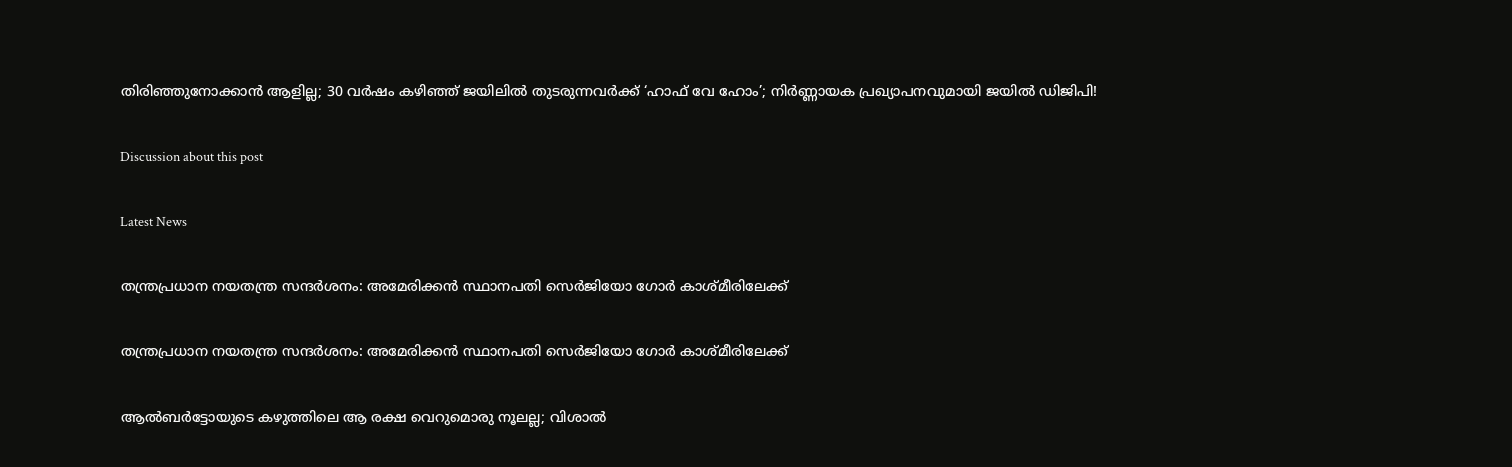തിരിഞ്ഞുനോക്കാൻ ആളില്ല; 30 വർഷം കഴിഞ്ഞ് ജയിലിൽ തുടരുന്നവർക്ക് ‘ഹാഫ് വേ ഹോം’; നിർണ്ണായക പ്രഖ്യാപനവുമായി ജയിൽ ഡിജിപി!

Discussion about this post

Latest News

തന്ത്രപ്രധാന നയതന്ത്ര സന്ദർശനം: അമേരിക്കൻ സ്ഥാനപതി സെർജിയോ ഗോർ കാശ്മീരിലേക്ക്

തന്ത്രപ്രധാന നയതന്ത്ര സന്ദർശനം: അമേരിക്കൻ സ്ഥാനപതി സെർജിയോ ഗോർ കാശ്മീരിലേക്ക്

ആൽബർട്ടോയുടെ കഴുത്തിലെ ആ രക്ഷ വെറുമൊരു നൂലല്ല; വിശാൽ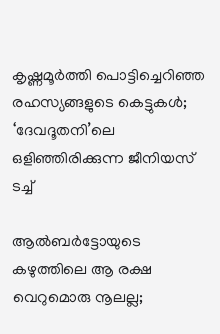കൃഷ്ണമൂർത്തി പൊട്ടിച്ചെറിഞ്ഞ രഹസ്യങ്ങളുടെ കെട്ടുകൾ; ‘ദേവദൂതനി’ലെ ഒളിഞ്ഞിരിക്കുന്ന ജീനിയസ് ടച്ച്

ആൽബർട്ടോയുടെ കഴുത്തിലെ ആ രക്ഷ വെറുമൊരു നൂലല്ല;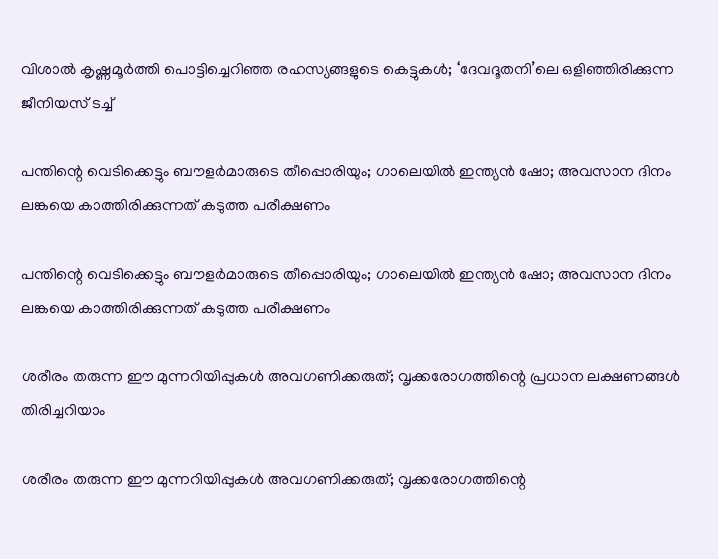വിശാൽ കൃഷ്ണമൂർത്തി പൊട്ടിച്ചെറിഞ്ഞ രഹസ്യങ്ങളുടെ കെട്ടുകൾ; ‘ദേവദൂതനി’ലെ ഒളിഞ്ഞിരിക്കുന്ന ജീനിയസ് ടച്ച്

പന്തിന്റെ വെടിക്കെട്ടും ബൗളർമാരുടെ തീപ്പൊരിയും; ഗാലെയിൽ ഇന്ത്യൻ ഷോ; അവസാന ദിനം ലങ്കയെ കാത്തിരിക്കുന്നത് കടുത്ത പരീക്ഷണം

പന്തിന്റെ വെടിക്കെട്ടും ബൗളർമാരുടെ തീപ്പൊരിയും; ഗാലെയിൽ ഇന്ത്യൻ ഷോ; അവസാന ദിനം ലങ്കയെ കാത്തിരിക്കുന്നത് കടുത്ത പരീക്ഷണം

ശരീരം തരുന്ന ഈ മുന്നറിയിപ്പുകൾ അവഗണിക്കരുത്; വൃക്കരോഗത്തിന്റെ പ്രധാന ലക്ഷണങ്ങൾ തിരിച്ചറിയാം

ശരീരം തരുന്ന ഈ മുന്നറിയിപ്പുകൾ അവഗണിക്കരുത്; വൃക്കരോഗത്തിന്റെ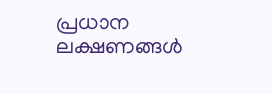പ്രധാന ലക്ഷണങ്ങൾ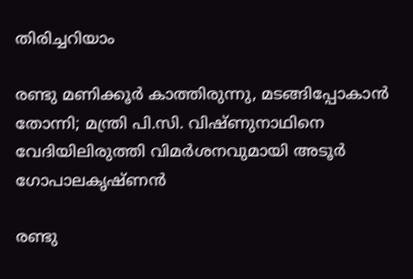തിരിച്ചറിയാം

രണ്ടു മണിക്കൂർ കാത്തിരുന്നു, മടങ്ങിപ്പോകാൻ തോന്നി; മന്ത്രി പി.സി. വിഷ്ണുനാഥിനെ വേദിയിലിരുത്തി വിമർശനവുമായി അടൂർ ഗോപാലകൃഷ്ണൻ

രണ്ടു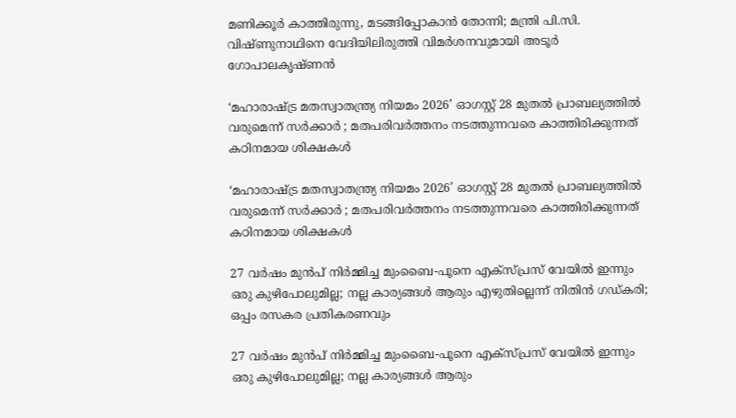മണിക്കൂർ കാത്തിരുന്നു, മടങ്ങിപ്പോകാൻ തോന്നി; മന്ത്രി പി.സി. വിഷ്ണുനാഥിനെ വേദിയിലിരുത്തി വിമർശനവുമായി അടൂർ ഗോപാലകൃഷ്ണൻ

‘മഹാരാഷ്ട്ര മതസ്വാതന്ത്ര്യ നിയമം 2026’ ഓഗസ്റ്റ് 28 മുതൽ പ്രാബല്യത്തിൽ വരുമെന്ന് സർക്കാർ ; മതപരിവർത്തനം നടത്തുന്നവരെ കാത്തിരിക്കുന്നത് കഠിനമായ ശിക്ഷകൾ

‘മഹാരാഷ്ട്ര മതസ്വാതന്ത്ര്യ നിയമം 2026’ ഓഗസ്റ്റ് 28 മുതൽ പ്രാബല്യത്തിൽ വരുമെന്ന് സർക്കാർ ; മതപരിവർത്തനം നടത്തുന്നവരെ കാത്തിരിക്കുന്നത് കഠിനമായ ശിക്ഷകൾ

27 വർഷം മുൻപ് നിർമ്മിച്ച മുംബൈ-പൂനെ എക്സ്പ്രസ് വേയിൽ ഇന്നും ഒരു കുഴിപോലുമില്ല; നല്ല കാര്യങ്ങൾ ആരും എഴുതില്ലെന്ന് നിതിൻ ഗഡ്കരി; ഒപ്പം രസകര പ്രതികരണവും

27 വർഷം മുൻപ് നിർമ്മിച്ച മുംബൈ-പൂനെ എക്സ്പ്രസ് വേയിൽ ഇന്നും ഒരു കുഴിപോലുമില്ല; നല്ല കാര്യങ്ങൾ ആരും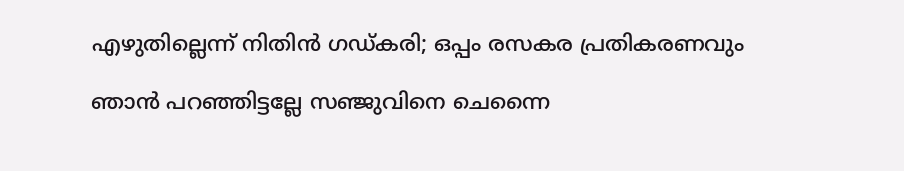എഴുതില്ലെന്ന് നിതിൻ ഗഡ്കരി; ഒപ്പം രസകര പ്രതികരണവും

ഞാൻ പറഞ്ഞിട്ടല്ലേ സഞ്ജുവിനെ ചെന്നൈ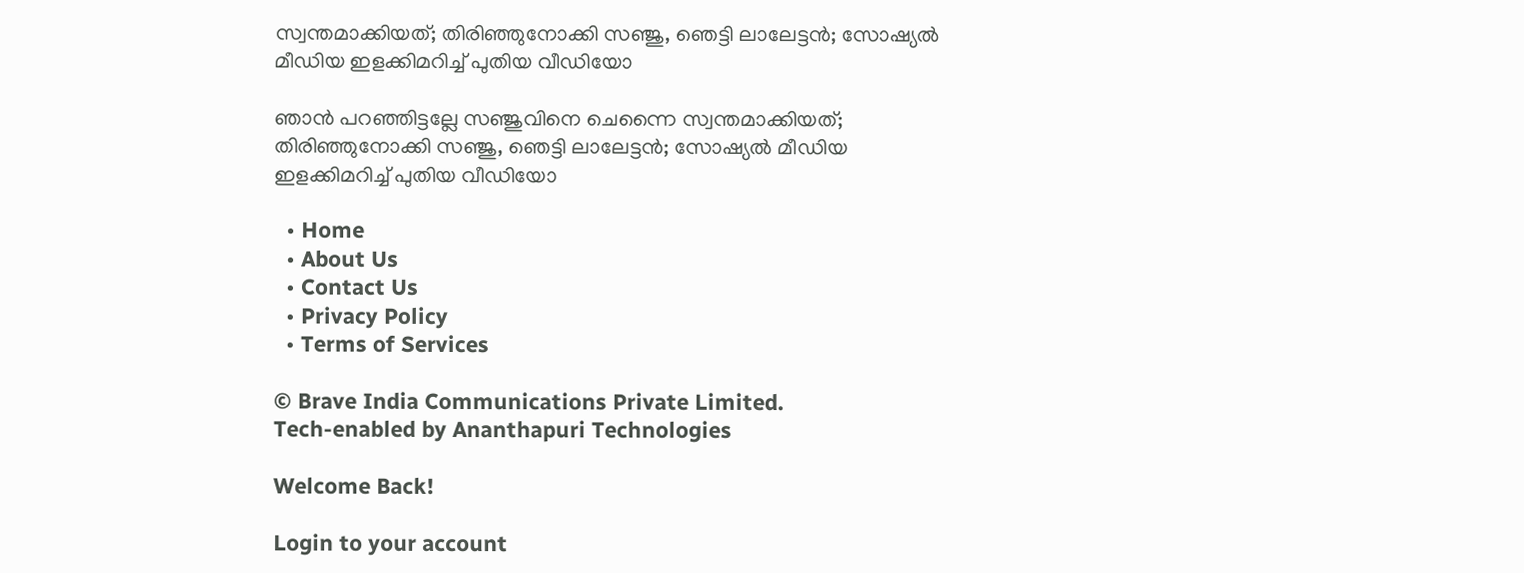സ്വന്തമാക്കിയത്; തിരിഞ്ഞുനോക്കി സഞ്ജു, ഞെട്ടി ലാലേട്ടൻ; സോഷ്യൽ മീഡിയ ഇളക്കിമറിച്ച് പുതിയ വീഡിയോ

ഞാൻ പറഞ്ഞിട്ടല്ലേ സഞ്ജുവിനെ ചെന്നൈ സ്വന്തമാക്കിയത്; തിരിഞ്ഞുനോക്കി സഞ്ജു, ഞെട്ടി ലാലേട്ടൻ; സോഷ്യൽ മീഡിയ ഇളക്കിമറിച്ച് പുതിയ വീഡിയോ

  • Home
  • About Us
  • Contact Us
  • Privacy Policy
  • Terms of Services

© Brave India Communications Private Limited.
Tech-enabled by Ananthapuri Technologies

Welcome Back!

Login to your account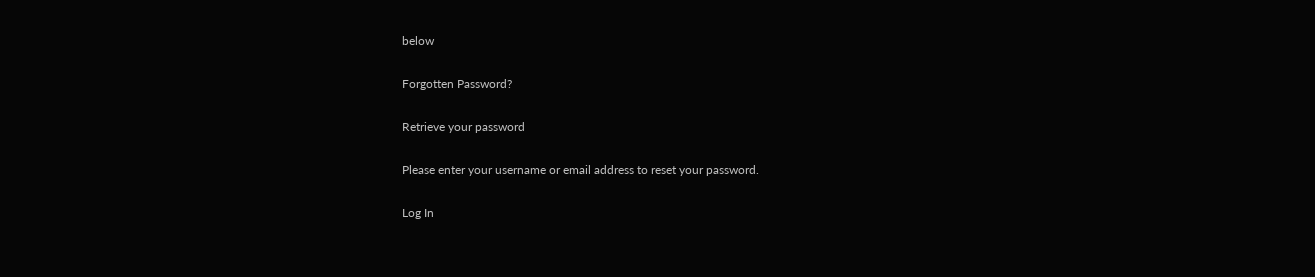below

Forgotten Password?

Retrieve your password

Please enter your username or email address to reset your password.

Log In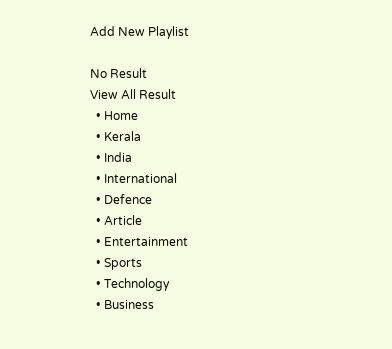Add New Playlist

No Result
View All Result
  • Home
  • Kerala
  • India
  • International
  • Defence
  • Article
  • Entertainment
  • Sports
  • Technology
  • Business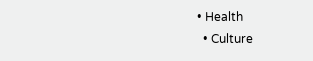• Health
  • Culture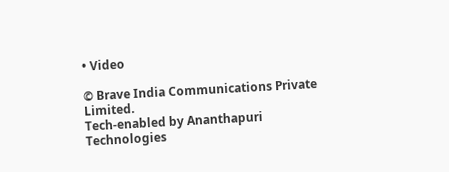• Video

© Brave India Communications Private Limited.
Tech-enabled by Ananthapuri Technologies